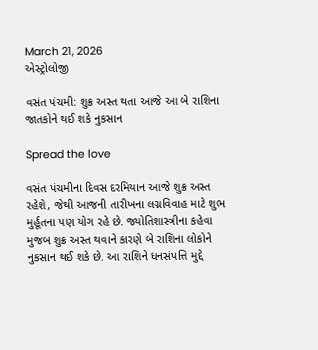March 21, 2026
એસ્ટ્રોલોજી

વસંત પંચમી: શુક્ર અસ્ત થતા આજે આ બે રાશિના જાતકોને થઈ શકે નુકસાન

Spread the love

વસંત પંચમીના દિવસ દરમિયાન આજે શુક્ર અસ્ત રહેશે, જેથી આજની તારીખના લગ્નવિવાહ માટે શુભ મુર્હૂતના પણ યોગ રહે છે. જ્યોતિશાસ્ત્રીના કહેવા મુજબ શુક્ર અસ્ત થવાને કારણે બે રાશિના લોકોને નુકસાન થઈ શકે છે. આ રાશિને ધનસંપત્તિ મુદ્દે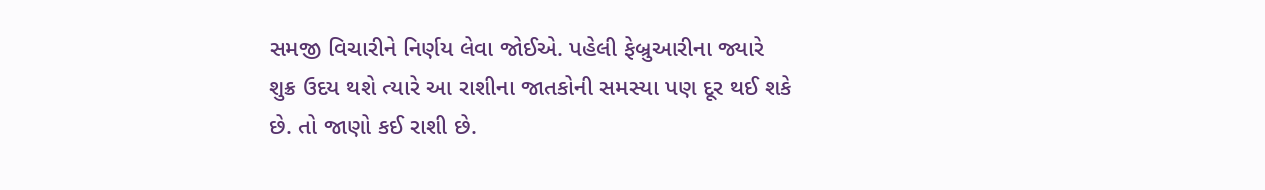સમજી વિચારીને નિર્ણય લેવા જોઈએ. પહેલી ફેબ્રુઆરીના જ્યારે શુક્ર ઉદય થશે ત્યારે આ રાશીના જાતકોની સમસ્યા પણ દૂર થઈ શકે છે. તો જાણો કઈ રાશી છે.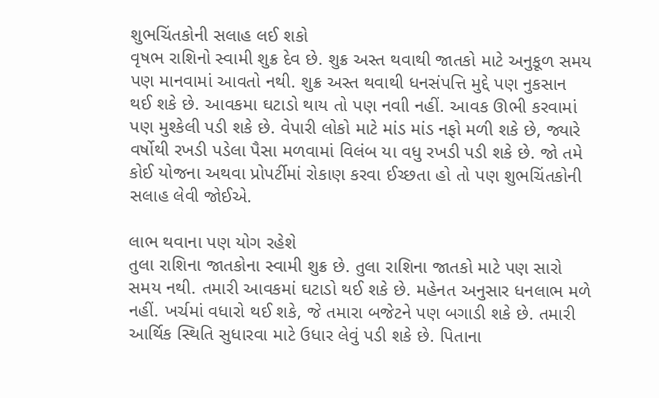શુભચિંતકોની સલાહ લઈ શકો
વૃષભ રાશિનો સ્વામી શુક્ર દેવ છે. શુક્ર અસ્ત થવાથી જાતકો માટે અનુકૂળ સમય પણ માનવામાં આવતો નથી. શુક્ર અસ્ત થવાથી ધનસંપત્તિ મુદ્દે પણ નુકસાન થઈ શકે છે. આવકમા ઘટાડો થાય તો પણ નવાી નહીં. આવક ઊભી કરવામાં પણ મુશ્કેલી પડી શકે છે. વેપારી લોકો માટે માંડ માંડ નફો મળી શકે છે, જ્યારે વર્ષોથી રખડી પડેલા પૈસા મળવામાં વિલંબ યા વધુ રખડી પડી શકે છે. જો તમે કોઈ યોજના અથવા પ્રોપર્ટીમાં રોકાણ કરવા ઈચ્છતા હો તો પણ શુભચિંતકોની સલાહ લેવી જોઈએ.

લાભ થવાના પણ યોગ રહેશે
તુલા રાશિના જાતકોના સ્વામી શુક્ર છે. તુલા રાશિના જાતકો માટે પણ સારો સમય નથી. તમારી આવકમાં ઘટાડો થઈ શકે છે. મહેનત અનુસાર ધનલાભ મળે નહીં. ખર્ચમાં વધારો થઈ શકે, જે તમારા બજેટને પણ બગાડી શકે છે. તમારી આર્થિક સ્થિતિ સુધારવા માટે ઉધાર લેવું પડી શકે છે. પિતાના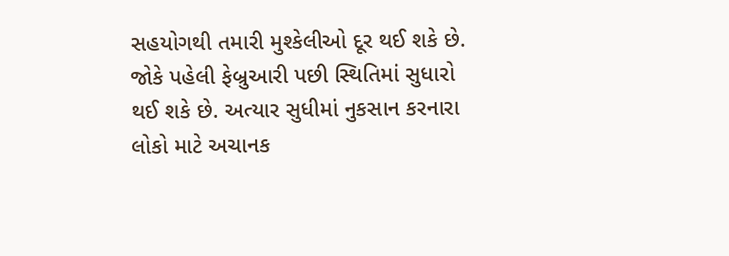સહયોગથી તમારી મુશ્કેલીઓ દૂર થઈ શકે છે. જોકે પહેલી ફેબ્રુઆરી પછી સ્થિતિમાં સુધારો થઈ શકે છે. અત્યાર સુધીમાં નુકસાન કરનારા લોકો માટે અચાનક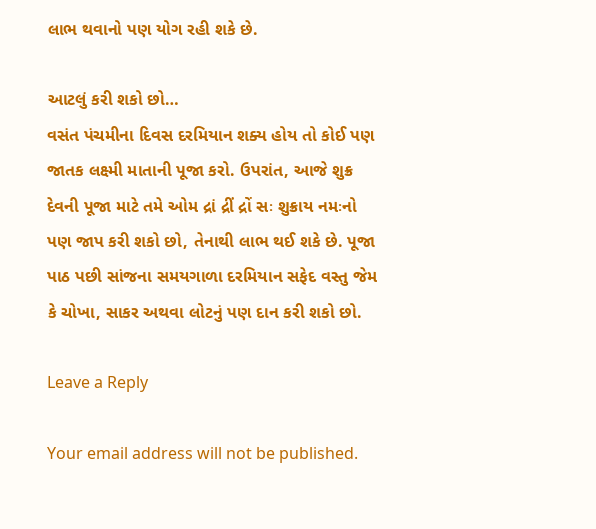લાભ થવાનો પણ યોગ રહી શકે છે.

આટલું કરી શકો છો…
વસંત પંચમીના દિવસ દરમિયાન શક્ય હોય તો કોઈ પણ જાતક લક્ષ્મી માતાની પૂજા કરો. ઉપરાંત, આજે શુક્ર દેવની પૂજા માટે તમે ઓમ દ્રાં દ્રીં દ્રોં સઃ શુક્રાય નમઃનો પણ જાપ કરી શકો છો, તેનાથી લાભ થઈ શકે છે. પૂજા પાઠ પછી સાંજના સમયગાળા દરમિયાન સફેદ વસ્તુ જેમ કે ચોખા, સાકર અથવા લોટનું પણ દાન કરી શકો છો.

Leave a Reply

Your email address will not be published.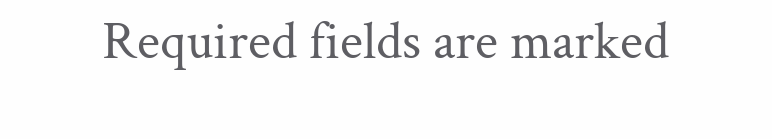Required fields are marked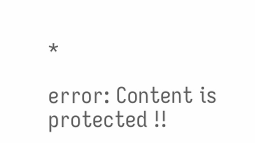*

error: Content is protected !!